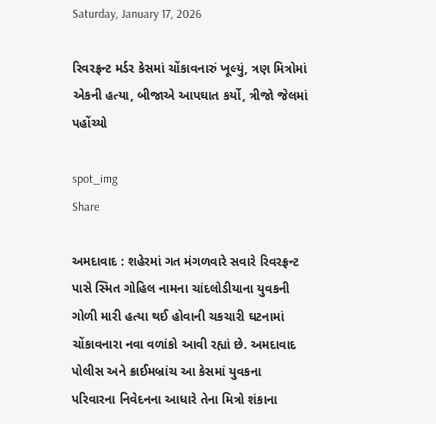Saturday, January 17, 2026

રિવરફ્રન્ટ મર્ડર કેસમાં ચોંકાવનારું ખૂલ્યું, ત્રણ મિત્રોમાં એકની હત્યા, બીજાએ આપઘાત કર્યો, ત્રીજો જેલમાં પહોંચ્યો

spot_img
Share

અમદાવાદ : શહેરમાં ગત મંગળવારે સવારે રિવરફ્રન્ટ પાસે સ્મિત ગોહિલ નામના ચાંદલોડીયાના યુવકની ગોળી મારી હત્યા થઈ હોવાની ચકચારી ઘટનામાં ચોંકાવનારા નવા વળાંકો આવી રહ્યાં છે. અમદાવાદ પોલીસ અને ક્રાઈમબ્રાંચ આ કેસમાં યુવકના પરિવારના નિવેદનના આધારે તેના મિત્રો શંકાના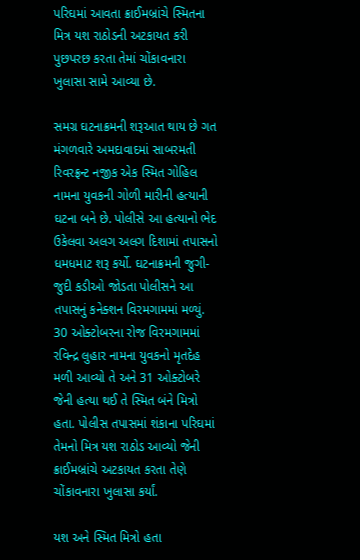પરિઘમાં આવતા ક્રાઈમબ્રાંચે સ્મિતના મિત્ર યશ રાઠોડની અટકાયત કરી પુછપરછ કરતા તેમાં ચોંકાવનારા ખુલાસા સામે આવ્યા છે.

સમગ્ર ઘટનાક્રમની શરૂઆત થાય છે ગત મંગળવારે અમદાવાદમાં સાબરમતી રિવરફ્રન્ટ નજીક એક સ્મિત ગોહિલ નામના યુવકની ગોળી મારીની હત્યાની ઘટના બને છે. પોલીસે આ હત્યાનો ભેદ ઉકેલવા અલગ અલગ દિશામાં તપાસનો ધમધમાટ શરૂ કર્યો. ઘટનાક્રમની જુગી-જુદી કડીઓ જોડતા પોલીસને આ તપાસનું કનેક્શન વિરમગામમાં મળ્યું. 30 ઓક્ટોબરના રોજ વિરમગામમાં રવિન્દ્ર લુહાર નામના યુવકનો મૃતદેહ મળી આવ્યો તે અને 31 ઓક્ટોબરે જેની હત્યા થઈ તે સ્મિત બંને મિત્રો હતા. પોલીસ તપાસમાં શંકાના પરિઘમાં તેમનો મિત્ર યશ રાઠોડ આવ્યો જેની ક્રાઈમબ્રાંચે અટકાયત કરતા તેણે ચોંકાવનારા ખુલાસા કર્યાં.

યશ અને સ્મિત મિત્રો હતા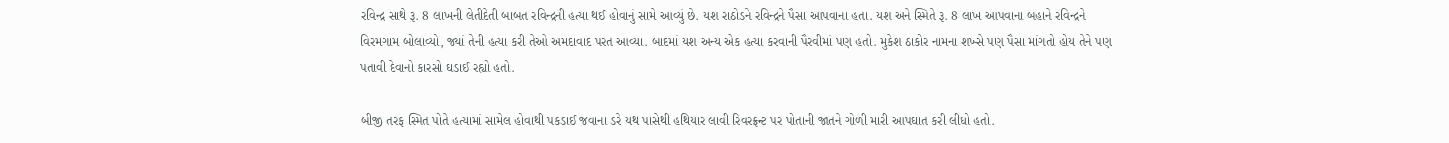રવિન્દ્ર સાથે રૂ. 8 લાખની લેતીદેતી બાબત રવિન્દ્રની હત્યા થઈ હોવાનું સામે આવ્યું છે. યશ રાઠોડને રવિન્દ્રને પૈસા આપવાના હતા. યશ અને સ્મિતે રૂ. 8 લાખ આપવાના બહાને રવિન્દ્રને વિરમગામ બોલાવ્યો, જ્યાં તેની હત્યા કરી તેઓ અમદાવાદ પરત આવ્યા. બાદમાં યશ અન્ય એક હત્યા કરવાની પૈરવીમાં પણ હતો. મુકેશ ઠાકોર નામના શખ્સે પણ પૈસા માંગતો હોય તેને પણ પતાવી દેવાનો કારસો ઘડાઈ રહ્યો હતો.

બીજી તરફ સ્મિત પોતે હત્યામાં સામેલ હોવાથી પકડાઈ જવાના ડરે યથ પાસેથી હથિયાર લાવી રિવરફ્રન્ટ પર પોતાની જાતને ગોળી મારી આપઘાત કરી લીધો હતો.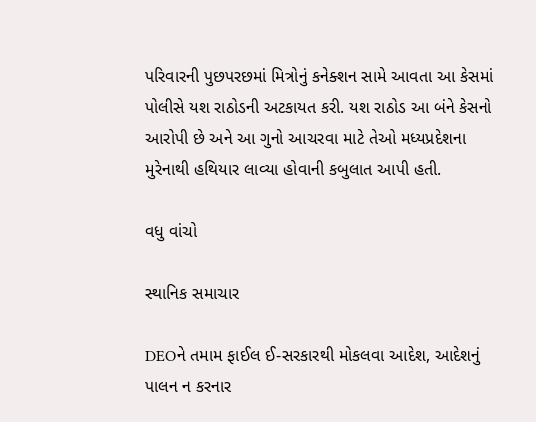પરિવારની પુછપરછમાં મિત્રોનું કનેક્શન સામે આવતા આ કેસમાં પોલીસે યશ રાઠોડની અટકાયત કરી. યશ રાઠોડ આ બંને કેસનો આરોપી છે અને આ ગુનો આચરવા માટે તેઓ મધ્યપ્રદેશના મુરેનાથી હથિયાર લાવ્યા હોવાની કબુલાત આપી હતી.

વધુ વાંચો

સ્થાનિક સમાચાર

DEOને તમામ ફાઈલ ઈ-સરકારથી મોકલવા આદેશ, આદેશનું પાલન ન કરનાર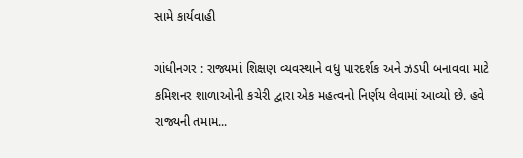સામે કાર્યવાહી

ગાંધીનગર : રાજ્યમાં શિક્ષણ વ્યવસ્થાને વધુ પારદર્શક અને ઝડપી બનાવવા માટે કમિશનર શાળાઓની કચેરી દ્વારા એક મહત્વનો નિર્ણય લેવામાં આવ્યો છે. હવે રાજ્યની તમામ...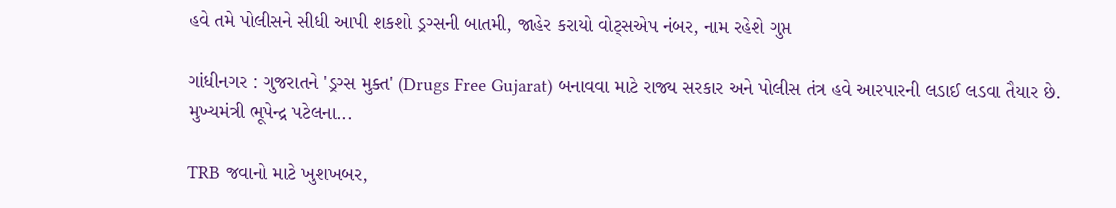હવે તમે પોલીસને સીધી આપી શકશો ડ્રગ્સની બાતમી, જાહેર કરાયો વોટ્સએપ નંબર, નામ રહેશે ગુપ્ત

ગાંધીનગર : ગુજરાતને 'ડ્રગ્સ મુક્ત' (Drugs Free Gujarat) બનાવવા માટે રાજ્ય સરકાર અને પોલીસ તંત્ર હવે આરપારની લડાઈ લડવા તૈયાર છે. મુખ્યમંત્રી ભૂપેન્દ્ર પટેલના...

TRB જવાનો માટે ખુશખબર,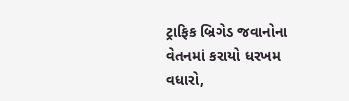ટ્રાફિક બ્રિગેડ જવાનોના વેતનમાં કરાયો ધરખમ વધારો,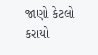જાણો કેટલો કરાયો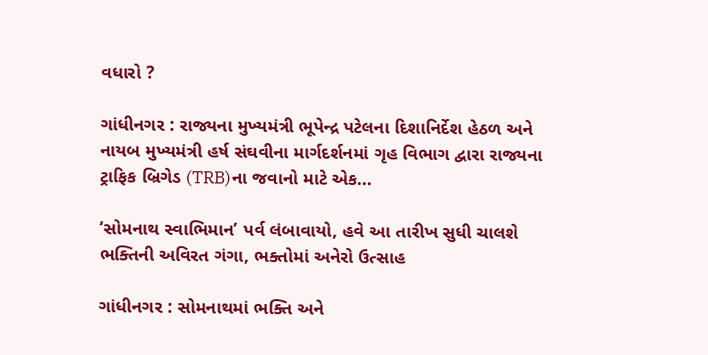વધારો ?

ગાંધીનગર : રાજ્યના મુખ્યમંત્રી ભૂપેન્દ્ર પટેલના દિશાનિર્દેશ હેઠળ અને નાયબ મુખ્યમંત્રી હર્ષ સંઘવીના માર્ગદર્શનમાં ગૃહ વિભાગ દ્વારા રાજ્યના ટ્રાફિક બ્રિગેડ (TRB)ના જવાનો માટે એક...

‘સોમનાથ સ્વાભિમાન’ પર્વ લંબાવાયો, હવે આ તારીખ સુધી ચાલશે ભક્તિની અવિરત ગંગા, ભક્તોમાં અનેરો ઉત્સાહ

ગાંધીનગર : સોમનાથમાં ભક્તિ અને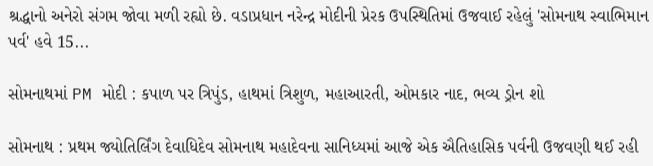શ્રદ્ધાનો અનેરો સંગમ જોવા મળી રહ્યો છે. વડાપ્રધાન નરેન્દ્ર મોદીની પ્રેરક ઉપસ્થિતિમાં ઉજવાઈ રહેલું 'સોમનાથ સ્વાભિમાન પર્વ' હવે 15...

સોમનાથમાં PM મોદી : કપાળ પર ત્રિપુંડ, હાથમાં ત્રિશુળ, મહાઆરતી, ઓમકાર નાદ, ભવ્ય ડ્રોન શો

સોમનાથ : પ્રથમ જ્યોતિર્લિંગ દેવાધિદેવ સોમનાથ મહાદેવના સાનિધ્યમાં આજે એક ઐતિહાસિક પર્વની ઉજવણી થઈ રહી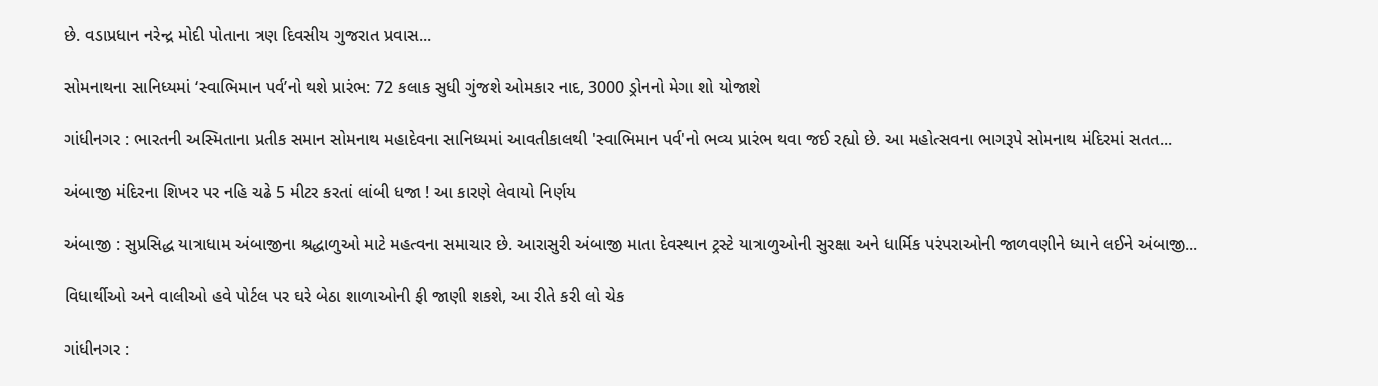છે. વડાપ્રધાન નરેન્દ્ર મોદી પોતાના ત્રણ દિવસીય ગુજરાત પ્રવાસ...

સોમનાથના સાનિધ્યમાં ‘સ્વાભિમાન પર્વ’નો થશે પ્રારંભ: 72 કલાક સુધી ગુંજશે ઓમકાર નાદ, 3000 ડ્રોનનો મેગા શો યોજાશે

ગાંધીનગર : ભારતની અસ્મિતાના પ્રતીક સમાન સોમનાથ મહાદેવના સાનિધ્યમાં આવતીકાલથી 'સ્વાભિમાન પર્વ'નો ભવ્ય પ્રારંભ થવા જઈ રહ્યો છે. આ મહોત્સવના ભાગરૂપે સોમનાથ મંદિરમાં સતત...

અંબાજી મંદિરના શિખર પર નહિ ચઢે 5 મીટર કરતાં લાંબી ધજા ! આ કારણે લેવાયો નિર્ણય

અંબાજી : સુપ્રસિદ્ધ યાત્રાધામ અંબાજીના શ્રદ્ધાળુઓ માટે મહત્વના સમાચાર છે. આરાસુરી અંબાજી માતા દેવસ્થાન ટ્રસ્ટે યાત્રાળુઓની સુરક્ષા અને ધાર્મિક પરંપરાઓની જાળવણીને ધ્યાને લઈને અંબાજી...

વિધાર્થીઓ અને વાલીઓ હવે પોર્ટલ પર ઘરે બેઠા શાળાઓની ફી જાણી શકશે, આ રીતે કરી લો ચેક

ગાંધીનગર :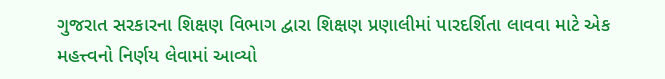ગુજરાત સરકારના શિક્ષણ વિભાગ દ્વારા શિક્ષણ પ્રણાલીમાં પારદર્શિતા લાવવા માટે એક મહત્ત્વનો નિર્ણય લેવામાં આવ્યો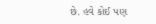છે. હવે કોઈ પણ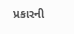પ્રકારની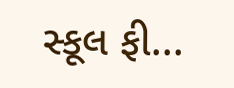સ્કૂલ ફી...